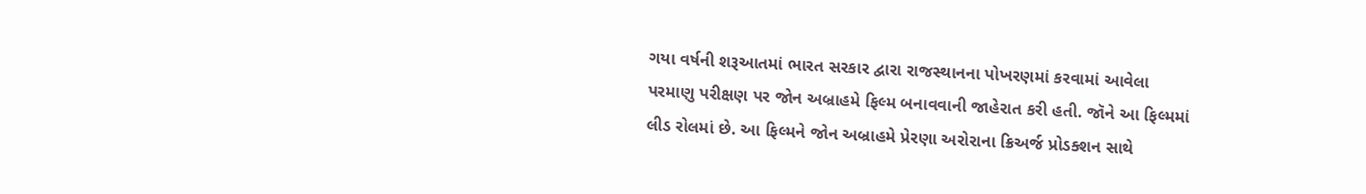ગયા વર્ષની શરૂઆતમાં ભારત સરકાર દ્વારા રાજસ્થાનના પોખરણમાં કરવામાં આવેલા પરમાણુ પરીક્ષણ પર જોન અબ્રાહમે ફિલ્મ બનાવવાની જાહેરાત કરી હતી. જૉને આ ફિલ્મમાં લીડ રોલમાં છે. આ ફિલ્મને જોન અબ્રાહમે પ્રેરણા અરોરાના ક્રિઅર્જ પ્રોડક્શન સાથે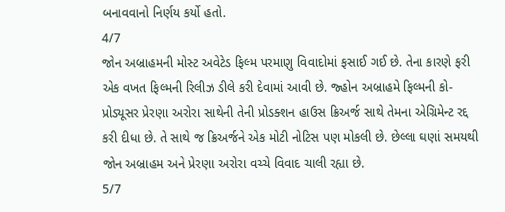બનાવવાનો નિર્ણય કર્યો હતો.
4/7
જોન અબ્રાહમની મોસ્ટ અવેટેડ ફિલ્મ પરમાણુ વિવાદોમાં ફસાઈ ગઈ છે. તેના કારણે ફરી એક વખત ફિલ્મની રિલીઝ ડીલે કરી દેવામાં આવી છે. જ્હોન અબ્રાહમે ફિલ્મની કો-પ્રોડ્યૂસર પ્રેરણા અરોરા સાથેની તેની પ્રોડક્શન હાઉસ ક્રિઅર્જ સાથે તેમના એગ્રિમેન્ટ રદ્દ કરી દીધા છે. તે સાથે જ ક્રિઅર્જને એક મોટી નોટિસ પણ મોકલી છે. છેલ્લા ઘણાં સમયથી જોન અબ્રાહમ અને પ્રેરણા અરોરા વચ્ચે વિવાદ ચાલી રહ્યા છે.
5/7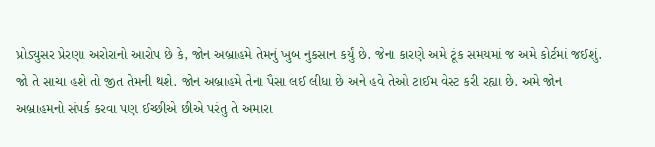પ્રોડ્યુસર પ્રેરણા અરોરાનો આરોપ છે કે, જોન અબ્રાહમે તેમનું ખુબ નુકસાન કર્યું છે. જેના કારણે અમે ટૂંક સમયમાં જ અમે કોર્ટમાં જઈશું. જો તે સાચા હશે તો જીત તેમની થશે. જોન અબ્રાહમે તેના પૈસા લઈ લીધા છે અને હવે તેઓ ટાઈમ વેસ્ટ કરી રહ્યા છે. અમે જોન અબ્રાહમનો સંપર્ક કરવા પણ ઈચ્છીએ છીએ પરંતુ તે અમારા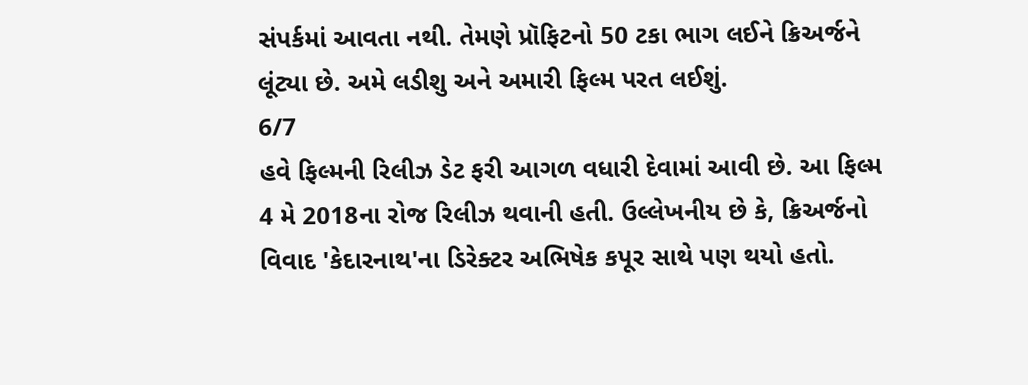સંપર્કમાં આવતા નથી. તેમણે પ્રૉફિટનો 50 ટકા ભાગ લઈને ક્રિઅર્જને લૂંટ્યા છે. અમે લડીશુ અને અમારી ફિલ્મ પરત લઈશું.
6/7
હવે ફિલ્મની રિલીઝ ડેટ ફરી આગળ વધારી દેવામાં આવી છે. આ ફિલ્મ 4 મે 2018ના રોજ રિલીઝ થવાની હતી. ઉલ્લેખનીય છે કે, ક્રિઅર્જનો વિવાદ 'કેદારનાથ'ના ડિરેક્ટર અભિષેક કપૂર સાથે પણ થયો હતો.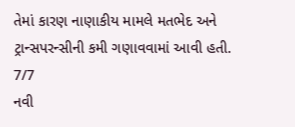તેમાં કારણ નાણાકીય મામલે મતભેદ અને ટ્રાન્સપરન્સીની કમી ગણાવવામાં આવી હતી.
7/7
નવી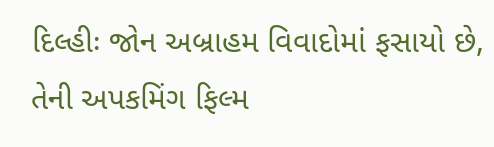દિલ્હીઃ જોન અબ્રાહમ વિવાદોમાં ફસાયો છે, તેની અપકમિંગ ફિલ્મ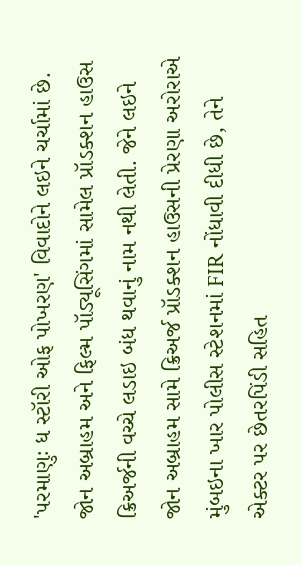'પરમાણુઃ ધ સ્ટૉરી ઓફ પોખરણ' વિવાદોને લઇને ચર્ચામાં છે. જોન અબ્રાહમ અને ફિલ્મ પૉડ્યૂસિંગમાં સામેલ પ્રૉડક્શન હાઉસ ક્રિઅર્જની વચ્ચે લડાઇ બંધ થવાનું નામ નથી લેતી. જેને લઇને જોન અબ્રાહમ સામે ક્રિઅર્જ પ્રૉડક્શન હાઉસની પ્રેરણા અરોરાએ મુંબઇના ખાર પોલીસ સ્ટેશનમાં FIR નોંધાવી દીધી છે, તેને એક્ટર પર છેતરપિંડી સહિત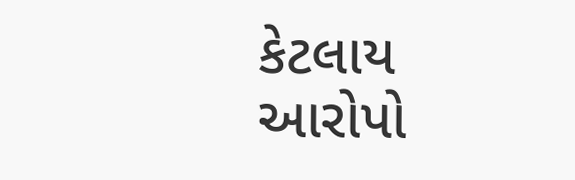કેટલાય આરોપો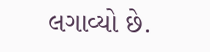લગાવ્યો છે.